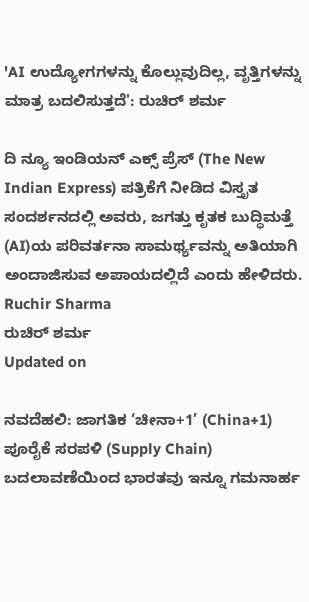'AI ಉದ್ಯೋಗಗಳನ್ನು ಕೊಲ್ಲುವುದಿಲ್ಲ, ವೃತ್ತಿಗಳನ್ನು ಮಾತ್ರ ಬದಲಿಸುತ್ತದೆ': ರುಚಿರ್ ಶರ್ಮ

ದಿ ನ್ಯೂ ಇಂಡಿಯನ್ ಎಕ್ಸ್ ಪ್ರೆಸ್ (The New Indian Express) ಪತ್ರಿಕೆಗೆ ನೀಡಿದ ವಿಸ್ತೃತ ಸಂದರ್ಶನದಲ್ಲಿ ಅವರು, ಜಗತ್ತು ಕೃತಕ ಬುದ್ಧಿಮತ್ತೆ (AI)ಯ ಪರಿವರ್ತನಾ ಸಾಮರ್ಥ್ಯವನ್ನು ಅತಿಯಾಗಿ ಅಂದಾಜಿಸುವ ಅಪಾಯದಲ್ಲಿದೆ ಎಂದು ಹೇಳಿದರು.
Ruchir Sharma
ರುಚಿರ್ ಶರ್ಮ
Updated on

ನವದೆಹಲಿ: ಜಾಗತಿಕ ‘ಚೀನಾ+1’ (China+1) ಪೂರೈಕೆ ಸರಪಳಿ (Supply Chain) ಬದಲಾವಣೆಯಿಂದ ಭಾರತವು ಇನ್ನೂ ಗಮನಾರ್ಹ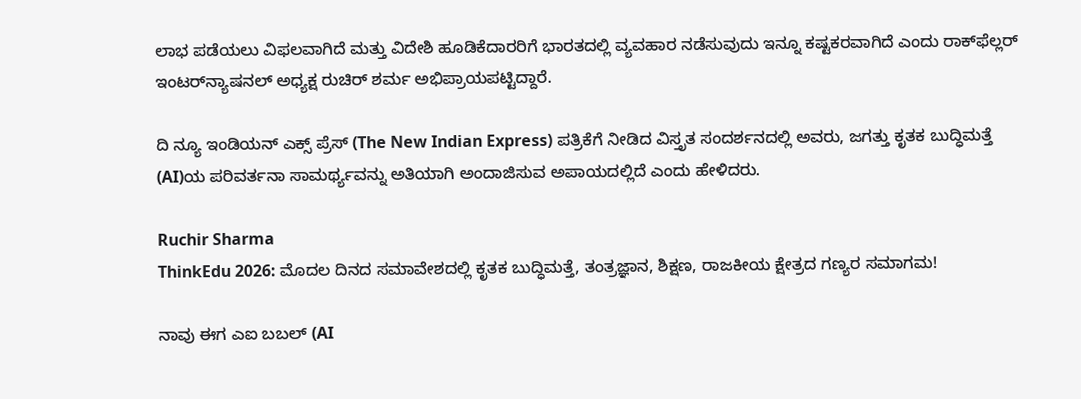ಲಾಭ ಪಡೆಯಲು ವಿಫಲವಾಗಿದೆ ಮತ್ತು ವಿದೇಶಿ ಹೂಡಿಕೆದಾರರಿಗೆ ಭಾರತದಲ್ಲಿ ವ್ಯವಹಾರ ನಡೆಸುವುದು ಇನ್ನೂ ಕಷ್ಟಕರವಾಗಿದೆ ಎಂದು ರಾಕ್‌ಫೆಲ್ಲರ್ ಇಂಟರ್‌ನ್ಯಾಷನಲ್ ಅಧ್ಯಕ್ಷ ರುಚಿರ್ ಶರ್ಮ ಅಭಿಪ್ರಾಯಪಟ್ಟಿದ್ದಾರೆ.

ದಿ ನ್ಯೂ ಇಂಡಿಯನ್ ಎಕ್ಸ್ ಪ್ರೆಸ್ (The New Indian Express) ಪತ್ರಿಕೆಗೆ ನೀಡಿದ ವಿಸ್ತೃತ ಸಂದರ್ಶನದಲ್ಲಿ ಅವರು, ಜಗತ್ತು ಕೃತಕ ಬುದ್ಧಿಮತ್ತೆ (AI)ಯ ಪರಿವರ್ತನಾ ಸಾಮರ್ಥ್ಯವನ್ನು ಅತಿಯಾಗಿ ಅಂದಾಜಿಸುವ ಅಪಾಯದಲ್ಲಿದೆ ಎಂದು ಹೇಳಿದರು.

Ruchir Sharma
ThinkEdu 2026: ಮೊದಲ ದಿನದ ಸಮಾವೇಶದಲ್ಲಿ ಕೃತಕ ಬುದ್ಧಿಮತ್ತೆ, ತಂತ್ರಜ್ಞಾನ, ಶಿಕ್ಷಣ, ರಾಜಕೀಯ ಕ್ಷೇತ್ರದ ಗಣ್ಯರ ಸಮಾಗಮ!

ನಾವು ಈಗ ಎಐ ಬಬಲ್ (AI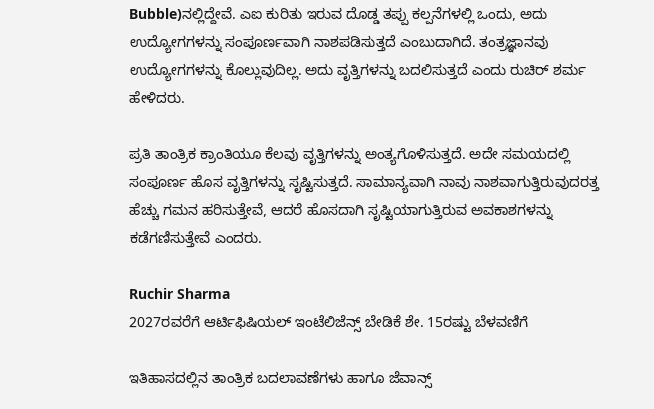Bubble)ನಲ್ಲಿದ್ದೇವೆ. ಎಐ ಕುರಿತು ಇರುವ ದೊಡ್ಡ ತಪ್ಪು ಕಲ್ಪನೆಗಳಲ್ಲಿ ಒಂದು, ಅದು ಉದ್ಯೋಗಗಳನ್ನು ಸಂಪೂರ್ಣವಾಗಿ ನಾಶಪಡಿಸುತ್ತದೆ ಎಂಬುದಾಗಿದೆ. ತಂತ್ರಜ್ಞಾನವು ಉದ್ಯೋಗಗಳನ್ನು ಕೊಲ್ಲುವುದಿಲ್ಲ. ಅದು ವೃತ್ತಿಗಳನ್ನು ಬದಲಿಸುತ್ತದೆ ಎಂದು ರುಚಿರ್ ಶರ್ಮ ಹೇಳಿದರು.

ಪ್ರತಿ ತಾಂತ್ರಿಕ ಕ್ರಾಂತಿಯೂ ಕೆಲವು ವೃತ್ತಿಗಳನ್ನು ಅಂತ್ಯಗೊಳಿಸುತ್ತದೆ. ಅದೇ ಸಮಯದಲ್ಲಿ ಸಂಪೂರ್ಣ ಹೊಸ ವೃತ್ತಿಗಳನ್ನು ಸೃಷ್ಟಿಸುತ್ತದೆ. ಸಾಮಾನ್ಯವಾಗಿ ನಾವು ನಾಶವಾಗುತ್ತಿರುವುದರತ್ತ ಹೆಚ್ಚು ಗಮನ ಹರಿಸುತ್ತೇವೆ, ಆದರೆ ಹೊಸದಾಗಿ ಸೃಷ್ಟಿಯಾಗುತ್ತಿರುವ ಅವಕಾಶಗಳನ್ನು ಕಡೆಗಣಿಸುತ್ತೇವೆ ಎಂದರು.

Ruchir Sharma
2027ರವರೆಗೆ ಆರ್ಟಿಫಿಷಿಯಲ್ ಇಂಟೆಲಿಜೆನ್ಸ್ ಬೇಡಿಕೆ ಶೇ. 15ರಷ್ಟು ಬೆಳವಣಿಗೆ

ಇತಿಹಾಸದಲ್ಲಿನ ತಾಂತ್ರಿಕ ಬದಲಾವಣೆಗಳು ಹಾಗೂ ಜೆವಾನ್ಸ್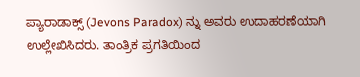ಪ್ಯಾರಾಡಾಕ್ಸ್ (Jevons Paradox) ನ್ನು ಅವರು ಉದಾಹರಣೆಯಾಗಿ ಉಲ್ಲೇಖಿಸಿದರು. ತಾಂತ್ರಿಕ ಪ್ರಗತಿಯಿಂದ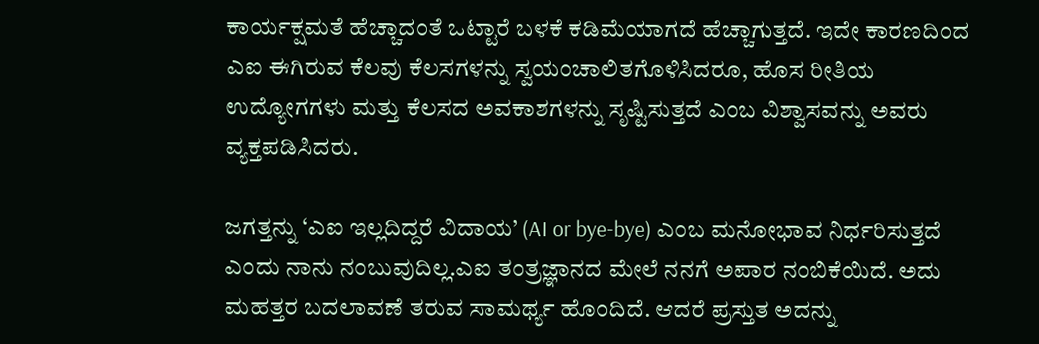ಕಾರ್ಯಕ್ಷಮತೆ ಹೆಚ್ಚಾದಂತೆ ಒಟ್ಟಾರೆ ಬಳಕೆ ಕಡಿಮೆಯಾಗದೆ ಹೆಚ್ಚಾಗುತ್ತದೆ. ಇದೇ ಕಾರಣದಿಂದ ಎಐ ಈಗಿರುವ ಕೆಲವು ಕೆಲಸಗಳನ್ನು ಸ್ವಯಂಚಾಲಿತಗೊಳಿಸಿದರೂ, ಹೊಸ ರೀತಿಯ ಉದ್ಯೋಗಗಳು ಮತ್ತು ಕೆಲಸದ ಅವಕಾಶಗಳನ್ನು ಸೃಷ್ಟಿಸುತ್ತದೆ ಎಂಬ ವಿಶ್ವಾಸವನ್ನು ಅವರು ವ್ಯಕ್ತಪಡಿಸಿದರು.

ಜಗತ್ತನ್ನು ‘ಎಐ ಇಲ್ಲದಿದ್ದರೆ ವಿದಾಯ’ (AI or bye-bye) ಎಂಬ ಮನೋಭಾವ ನಿರ್ಧರಿಸುತ್ತದೆ ಎಂದು ನಾನು ನಂಬುವುದಿಲ್ಲ.ಎಐ ತಂತ್ರಜ್ಞಾನದ ಮೇಲೆ ನನಗೆ ಅಪಾರ ನಂಬಿಕೆಯಿದೆ. ಅದು ಮಹತ್ತರ ಬದಲಾವಣೆ ತರುವ ಸಾಮರ್ಥ್ಯ ಹೊಂದಿದೆ. ಆದರೆ ಪ್ರಸ್ತುತ ಅದನ್ನು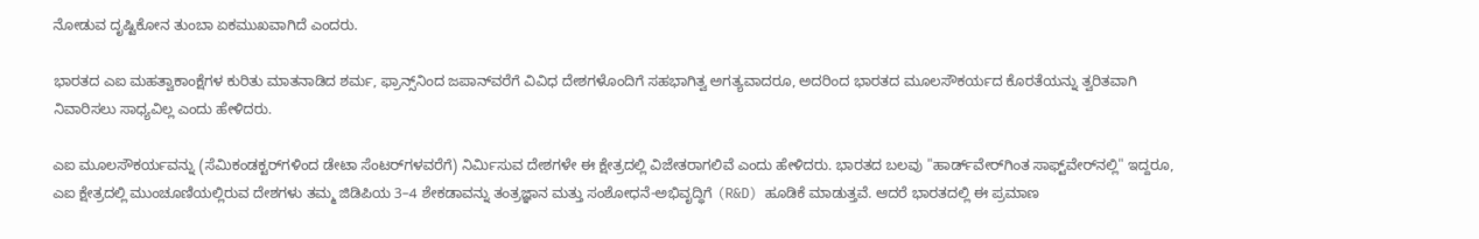ನೋಡುವ ದೃಷ್ಟಿಕೋನ ತುಂಬಾ ಏಕಮುಖವಾಗಿದೆ ಎಂದರು.

ಭಾರತದ ಎಐ ಮಹತ್ವಾಕಾಂಕ್ಷೆಗಳ ಕುರಿತು ಮಾತನಾಡಿದ ಶರ್ಮ, ಫ್ರಾನ್ಸ್‌ನಿಂದ ಜಪಾನ್‌ವರೆಗೆ ವಿವಿಧ ದೇಶಗಳೊಂದಿಗೆ ಸಹಭಾಗಿತ್ವ ಅಗತ್ಯವಾದರೂ, ಅದರಿಂದ ಭಾರತದ ಮೂಲಸೌಕರ್ಯದ ಕೊರತೆಯನ್ನು ತ್ವರಿತವಾಗಿ ನಿವಾರಿಸಲು ಸಾಧ್ಯವಿಲ್ಲ ಎಂದು ಹೇಳಿದರು.

ಎಐ ಮೂಲಸೌಕರ್ಯವನ್ನು (ಸೆಮಿಕಂಡಕ್ಟರ್‌ಗಳಿಂದ ಡೇಟಾ ಸೆಂಟರ್‌ಗಳವರೆಗೆ) ನಿರ್ಮಿಸುವ ದೇಶಗಳೇ ಈ ಕ್ಷೇತ್ರದಲ್ಲಿ ವಿಜೇತರಾಗಲಿವೆ ಎಂದು ಹೇಳಿದರು. ಭಾರತದ ಬಲವು "ಹಾರ್ಡ್‌ವೇರ್‌ಗಿಂತ ಸಾಫ್ಟ್‌ವೇರ್‌ನಲ್ಲಿ" ಇದ್ದರೂ, ಎಐ ಕ್ಷೇತ್ರದಲ್ಲಿ ಮುಂಚೂಣಿಯಲ್ಲಿರುವ ದೇಶಗಳು ತಮ್ಮ ಜಿಡಿಪಿಯ 3–4 ಶೇಕಡಾವನ್ನು ತಂತ್ರಜ್ಞಾನ ಮತ್ತು ಸಂಶೋಧನೆ-ಅಭಿವೃದ್ಧಿಗೆ (R&D) ಹೂಡಿಕೆ ಮಾಡುತ್ತವೆ. ಆದರೆ ಭಾರತದಲ್ಲಿ ಈ ಪ್ರಮಾಣ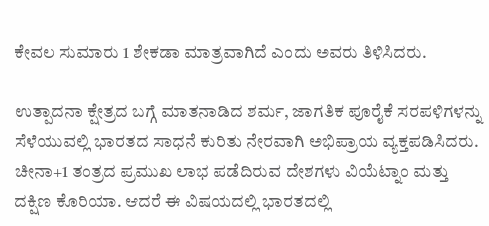ಕೇವಲ ಸುಮಾರು 1 ಶೇಕಡಾ ಮಾತ್ರವಾಗಿದೆ ಎಂದು ಅವರು ತಿಳಿಸಿದರು.

ಉತ್ಪಾದನಾ ಕ್ಷೇತ್ರದ ಬಗ್ಗೆ ಮಾತನಾಡಿದ ಶರ್ಮ, ಜಾಗತಿಕ ಪೂರೈಕೆ ಸರಪಳಿಗಳನ್ನು ಸೆಳೆಯುವಲ್ಲಿ ಭಾರತದ ಸಾಧನೆ ಕುರಿತು ನೇರವಾಗಿ ಅಭಿಪ್ರಾಯ ವ್ಯಕ್ತಪಡಿಸಿದರು. ಚೀನಾ+1 ತಂತ್ರದ ಪ್ರಮುಖ ಲಾಭ ಪಡೆದಿರುವ ದೇಶಗಳು ವಿಯೆಟ್ನಾಂ ಮತ್ತು ದಕ್ಷಿಣ ಕೊರಿಯಾ. ಆದರೆ ಈ ವಿಷಯದಲ್ಲಿ ಭಾರತದಲ್ಲಿ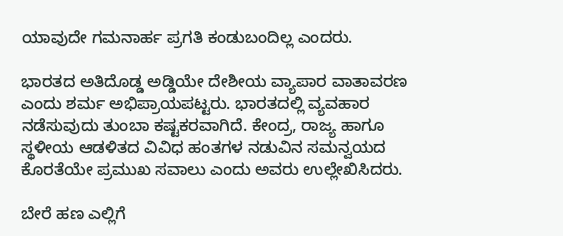ಯಾವುದೇ ಗಮನಾರ್ಹ ಪ್ರಗತಿ ಕಂಡುಬಂದಿಲ್ಲ ಎಂದರು.

ಭಾರತದ ಅತಿದೊಡ್ಡ ಅಡ್ಡಿಯೇ ದೇಶೀಯ ವ್ಯಾಪಾರ ವಾತಾವರಣ ಎಂದು ಶರ್ಮ ಅಭಿಪ್ರಾಯಪಟ್ಟರು. ಭಾರತದಲ್ಲಿ ವ್ಯವಹಾರ ನಡೆಸುವುದು ತುಂಬಾ ಕಷ್ಟಕರವಾಗಿದೆ. ಕೇಂದ್ರ, ರಾಜ್ಯ ಹಾಗೂ ಸ್ಥಳೀಯ ಆಡಳಿತದ ವಿವಿಧ ಹಂತಗಳ ನಡುವಿನ ಸಮನ್ವಯದ ಕೊರತೆಯೇ ಪ್ರಮುಖ ಸವಾಲು ಎಂದು ಅವರು ಉಲ್ಲೇಖಿಸಿದರು.

ಬೇರೆ ಹಣ ಎಲ್ಲಿಗೆ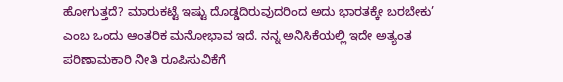ಹೋಗುತ್ತದೆ? ಮಾರುಕಟ್ಟೆ ಇಷ್ಟು ದೊಡ್ಡದಿರುವುದರಿಂದ ಅದು ಭಾರತಕ್ಕೇ ಬರಬೇಕು’ ಎಂಬ ಒಂದು ಆಂತರಿಕ ಮನೋಭಾವ ಇದೆ. ನನ್ನ ಅನಿಸಿಕೆಯಲ್ಲಿ ಇದೇ ಅತ್ಯಂತ ಪರಿಣಾಮಕಾರಿ ನೀತಿ ರೂಪಿಸುವಿಕೆಗೆ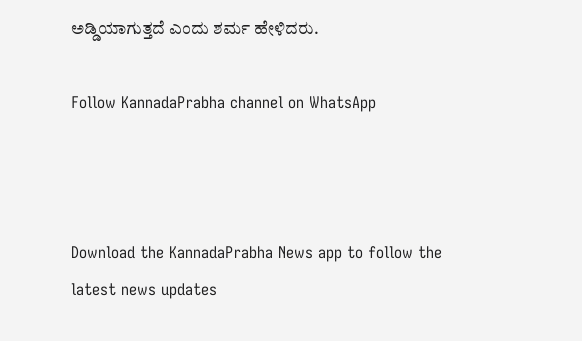ಅಡ್ಡಿಯಾಗುತ್ತದೆ ಎಂದು ಶರ್ಮ ಹೇಳಿದರು.

Follow KannadaPrabha channel on WhatsApp



Download the KannadaPrabha News app to follow the latest news updates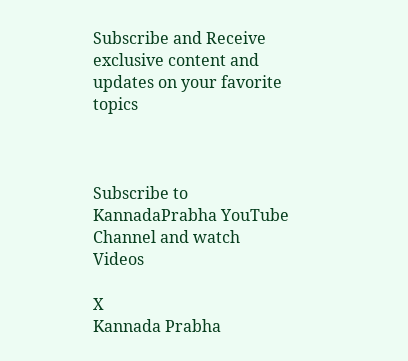Subscribe and Receive exclusive content and updates on your favorite topics



Subscribe to KannadaPrabha YouTube Channel and watch Videos

X
Kannada Prabha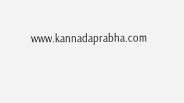www.kannadaprabha.com